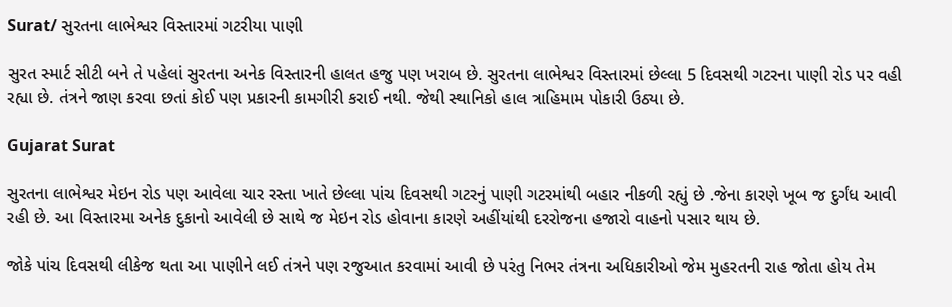Surat/ સુરતના લાભેશ્વર વિસ્તારમાં ગટરીયા પાણી

સુરત સ્માર્ટ સીટી બને તે પહેલાં સુરતના અનેક વિસ્તારની હાલત હજુ પણ ખરાબ છે. સુરતના લાભેશ્વર વિસ્તારમાં છેલ્લા 5 દિવસથી ગટરના પાણી રોડ પર વહી રહ્યા છે. તંત્રને જાણ કરવા છતાં કોઈ પણ પ્રકારની કામગીરી કરાઈ નથી. જેથી સ્થાનિકો હાલ ત્રાહિમામ પોકારી ઉઠ્યા છે.

Gujarat Surat

સુરતના લાભેશ્વર મેઇન રોડ પણ આવેલા ચાર રસ્તા ખાતે છેલ્લા પાંચ દિવસથી ગટરનું પાણી ગટરમાંથી બહાર નીકળી રહ્યું છે .જેના કારણે ખૂબ જ દુર્ગંધ આવી રહી છે. આ વિસ્તારમા અનેક દુકાનો આવેલી છે સાથે જ મેઇન રોડ હોવાના કારણે અહીંયાંથી દરરોજના હજારો વાહનો પસાર થાય છે.

જોકે પાંચ દિવસથી લીકેજ થતા આ પાણીને લઈ તંત્રને પણ રજુઆત કરવામાં આવી છે પરંતુ નિભર તંત્રના અધિકારીઓ જેમ મુહરતની રાહ જોતા હોય તેમ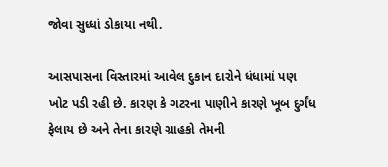જોવા સુધ્ધાં ડોકાયા નથી.

આસપાસના વિસ્તારમાં આવેલ દુકાન દારોને ધંધામાં પણ ખોટ પડી રહી છે. કારણ કે ગટરના પાણીને કારણે ખૂબ દુર્ગંધ ફેલાય છે અને તેના કારણે ગ્રાહકો તેમની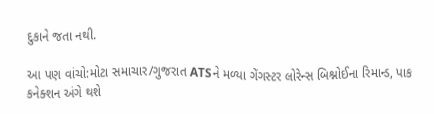દુકાને જતા નથી.

આ પણ વાંચો:મોટા સમાચાર/ગુજરાત ATSને મળ્યા ગેંગસ્ટર લોરેન્સ બિશ્નોઈના રિમાન્ડ, પાક કનેક્શન અંગે થશે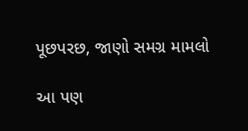પૂછપરછ, જાણો સમગ્ર મામલો

આ પણ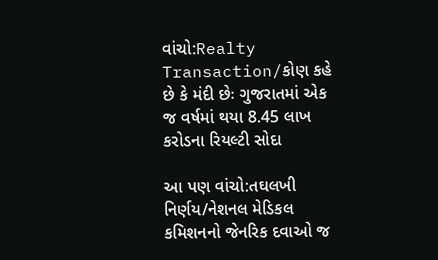વાંચો:Realty Transaction/કોણ કહે છે કે મંદી છેઃ ગુજરાતમાં એક જ વર્ષમાં થયા 8.45 લાખ કરોડના રિયલ્ટી સોદા

આ પણ વાંચો:તઘલખી નિર્ણય/નેશનલ મેડિકલ કમિશનનો જેનરિક દવાઓ જ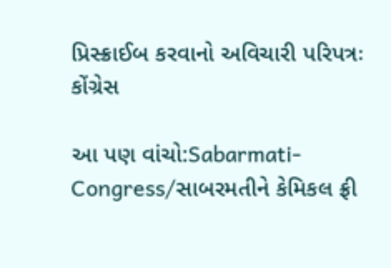પ્રિસ્ક્રાઈબ કરવાનો અવિચારી પરિપત્રઃ કોંગ્રેસ

આ પણ વાંચો:Sabarmati-Congress/સાબરમતીને કેમિકલ ફ્રી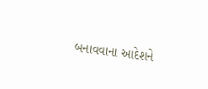બનાવવાના આદેશને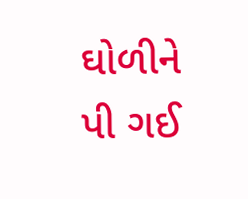ઘોળીને પી ગઈ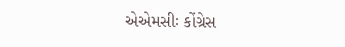એએમસીઃ કોંગ્રેસ